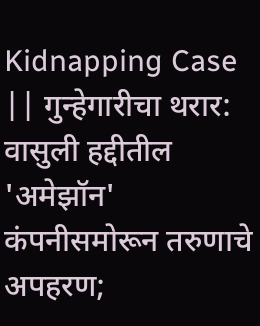Kidnapping Case || गुन्हेगारीचा थरार: वासुली हद्दीतील 'अमेझॉन' कंपनीसमोरून तरुणाचे अपहरण;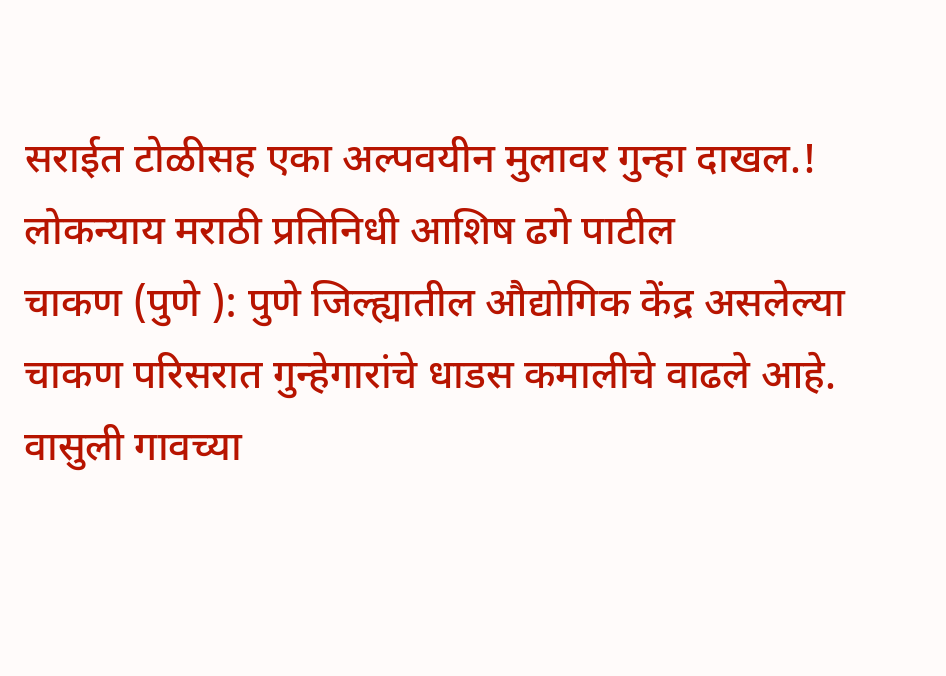सराईत टोळीसह एका अल्पवयीन मुलावर गुन्हा दाखल.!
लोकन्याय मराठी प्रतिनिधी आशिष ढगे पाटील
चाकण (पुणे ): पुणे जिल्ह्यातील औद्योगिक केंद्र असलेल्या चाकण परिसरात गुन्हेगारांचे धाडस कमालीचे वाढले आहे. वासुली गावच्या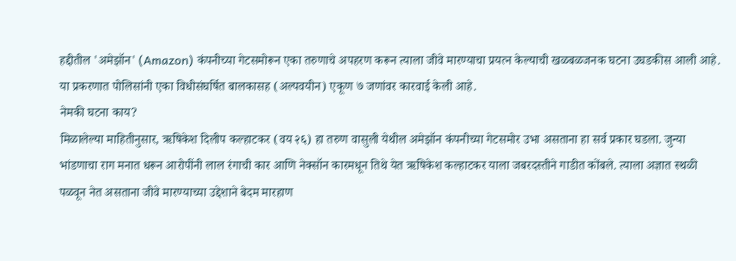हद्दीतील 'अमेझॉन' (Amazon) कंपनीच्या गेटसमोरून एका तरुणाचे अपहरण करून त्याला जीवे मारण्याचा प्रयत्न केल्याची खळबळजनक घटना उघडकीस आली आहे. या प्रकरणात पोलिसांनी एका विधीसंघर्षित बालकासह (अल्पवयीन) एकूण ७ जणांवर कारवाई केली आहे.
नेमकी घटना काय?
मिळालेल्या माहितीनुसार, ऋषिकेश दिलीप कल्हाटकर (वय २६) हा तरुण वासुली येथील अमेझॉन कंपनीच्या गेटसमोर उभा असताना हा सर्व प्रकार घडला. जुन्या भांडणाचा राग मनात धरून आरोपींनी लाल रंगाची कार आणि नेक्सॉन कारमधून तिथे येत ऋषिकेश कल्हाटकर याला जबरदस्तीने गाडीत कोंबले. त्याला अज्ञात स्थळी पळवून नेत असताना जीवे मारण्याच्या उद्देशाने बेदम मारहाण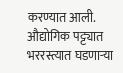करण्यात आली. औद्योगिक पट्ट्यात भररस्त्यात घडणाऱ्या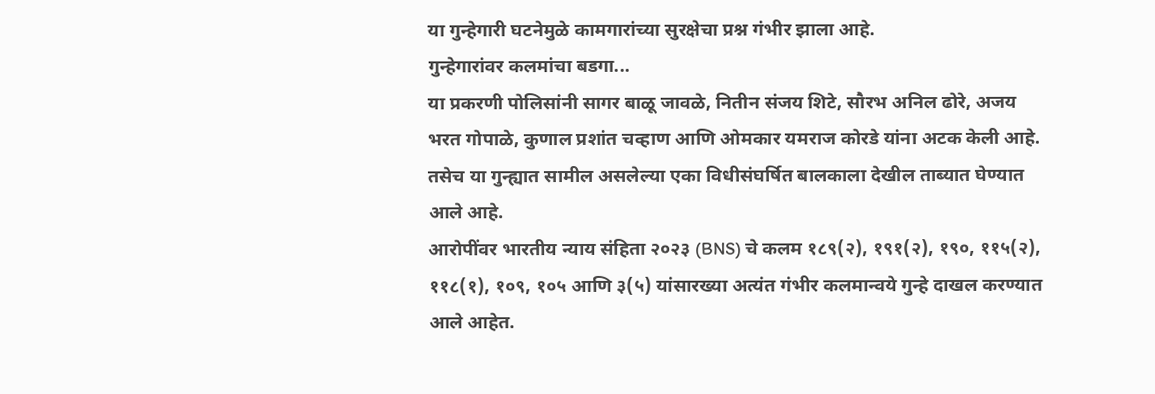या गुन्हेगारी घटनेमुळे कामगारांच्या सुरक्षेचा प्रश्न गंभीर झाला आहे.
गुन्हेगारांवर कलमांचा बडगा...
या प्रकरणी पोलिसांनी सागर बाळू जावळे, नितीन संजय शिटे, सौरभ अनिल ढोरे, अजय भरत गोपाळे, कुणाल प्रशांत चव्हाण आणि ओमकार यमराज कोरडे यांना अटक केली आहे. तसेच या गुन्ह्यात सामील असलेल्या एका विधीसंघर्षित बालकाला देखील ताब्यात घेण्यात आले आहे.
आरोपींवर भारतीय न्याय संहिता २०२३ (BNS) चे कलम १८९(२), १९१(२), १९०, ११५(२), ११८(१), १०९, १०५ आणि ३(५) यांसारख्या अत्यंत गंभीर कलमान्वये गुन्हे दाखल करण्यात आले आहेत.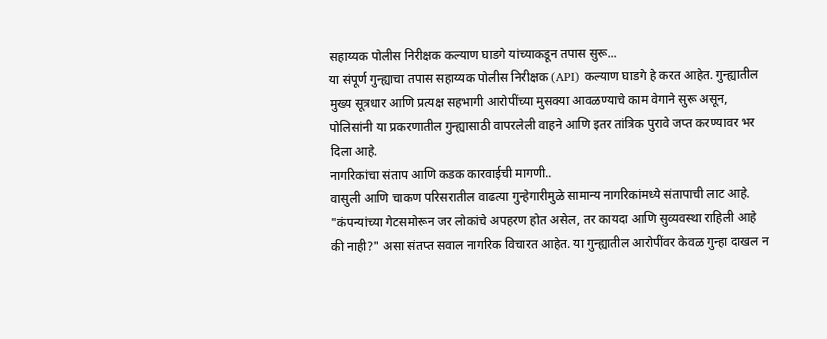सहाय्यक पोलीस निरीक्षक कल्याण घाडगे यांच्याकडून तपास सुरू...
या संपूर्ण गुन्ह्याचा तपास सहाय्यक पोलीस निरीक्षक (API) कल्याण घाडगे हे करत आहेत. गुन्ह्यातील मुख्य सूत्रधार आणि प्रत्यक्ष सहभागी आरोपींच्या मुसक्या आवळण्याचे काम वेगाने सुरू असून, पोलिसांनी या प्रकरणातील गुन्ह्यासाठी वापरलेली वाहने आणि इतर तांत्रिक पुरावे जप्त करण्यावर भर दिला आहे.
नागरिकांचा संताप आणि कडक कारवाईची मागणी..
वासुली आणि चाकण परिसरातील वाढत्या गुन्हेगारीमुळे सामान्य नागरिकांमध्ये संतापाची लाट आहे. "कंपन्यांच्या गेटसमोरून जर लोकांचे अपहरण होत असेल, तर कायदा आणि सुव्यवस्था राहिली आहे की नाही?" असा संतप्त सवाल नागरिक विचारत आहेत. या गुन्ह्यातील आरोपींवर केवळ गुन्हा दाखल न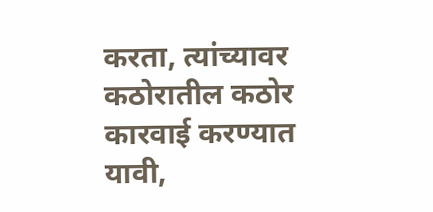करता, त्यांच्यावर कठोरातील कठोर कारवाई करण्यात यावी,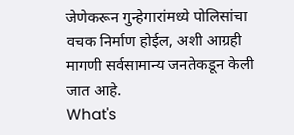जेणेकरून गुन्हेगारांमध्ये पोलिसांचा वचक निर्माण होईल, अशी आग्रही मागणी सर्वसामान्य जनतेकडून केली जात आहे.
What's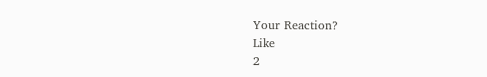Your Reaction?
Like
2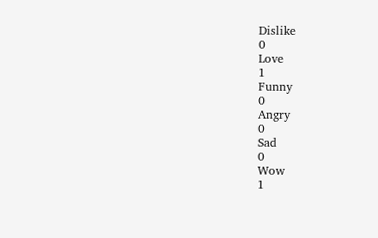Dislike
0
Love
1
Funny
0
Angry
0
Sad
0
Wow
1